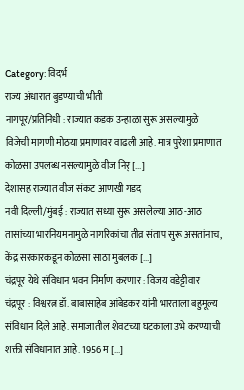Category: विदर्भ
राज्य अंधारात बुडण्याची भीती
नागपूर/प्रतिनिधी : राज्यात कडक उन्हाळा सुरू असल्यामुळे विजेची मागणी मोठया प्रमाणावर वाढली आहे. मात्र पुरेशा प्रमाणात कोळसा उपलब्ध नसल्यामुळे वीज निर् [...]
देशासह राज्यात वीज संकट आणखी गडद
नवी दिल्ली/मुंबई : राज्यात सध्या सुरू असलेल्या आठ-आठ तासांच्या भारनियमनामुळे नागरिकांचा तीव्र संताप सुरू असतांनाच, केंद्र सरकारकडून कोळसा साठा मुबलक [...]
चंद्रपूर येथे संविधान भवन निर्माण करणार : विजय वडेट्टीवार
चंद्रपूर : विश्वरत्न डॉ. बाबासाहेब आंबेडकर यांनी भारताला बहुमूल्य संविधान दिले आहे. समाजातील शेवटच्या घटकाला उभे करण्याची शक्ती संविधानात आहे. 1956 म [...]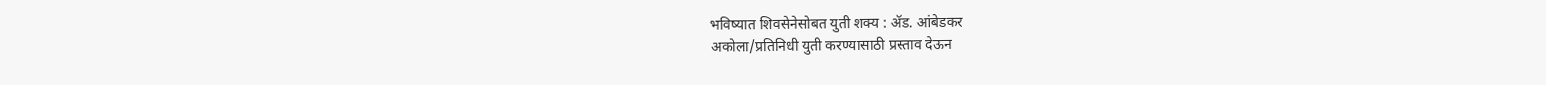भविष्यात शिवसेनेसोबत युती शक्य : ॲड. आंबेडकर
अकोला/प्रतिनिधी युती करण्यासाठी प्रस्ताव देऊन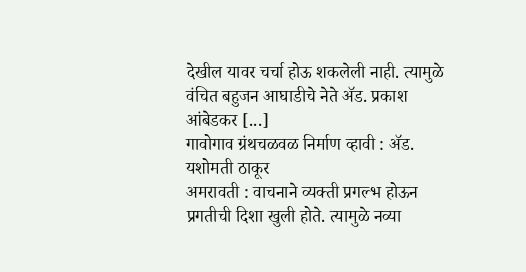देखील यावर चर्चा होऊ शकलेली नाही. त्यामुळे वंचित बहुजन आघाडीचे नेते ॲड. प्रकाश आंबेडकर [...]
गावोगाव ग्रंथचळवळ निर्माण व्हावी : ॲड. यशोमती ठाकूर
अमरावती : वाचनाने व्यक्ती प्रगल्भ होऊन प्रगतीची दिशा खुली होते. त्यामुळे नव्या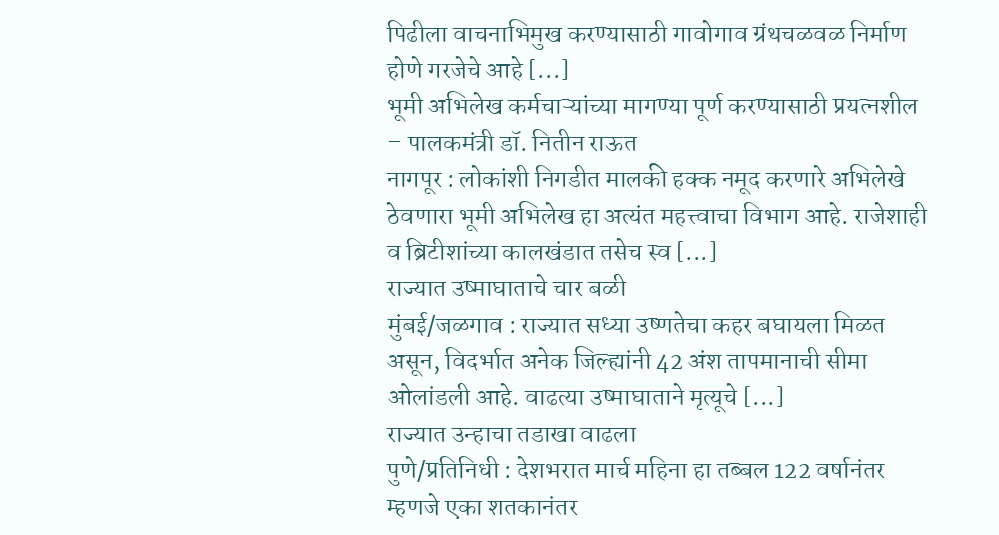पिढीला वाचनाभिमुख करण्यासाठी गावोगाव ग्रंथचळवळ निर्माण होणे गरजेचे आहे [...]
भूमी अभिलेख कर्मचाऱ्यांच्या मागण्या पूर्ण करण्यासाठी प्रयत्नशील – पालकमंत्री डॉ. नितीन राऊत
नागपूर : लोकांशी निगडीत मालकी हक्क नमूद करणारे अभिलेखे ठेवणारा भूमी अभिलेख हा अत्यंत महत्त्वाचा विभाग आहे. राजेशाही व ब्रिटीशांच्या कालखंडात तसेच स्व [...]
राज्यात उष्माघाताचे चार बळी
मुंबई/जळगाव : राज्यात सध्या उष्णतेचा कहर बघायला मिळत असून, विदर्भात अनेक जिल्ह्यांनी 42 अंश तापमानाची सीमा ओलांडली आहे. वाढत्या उष्माघाताने मृत्यूचे [...]
राज्यात उन्हाचा तडाखा वाढला
पुणे/प्रतिनिधी : देशभरात मार्च महिना हा तब्बल 122 वर्षानंतर म्हणजे एका शतकानंतर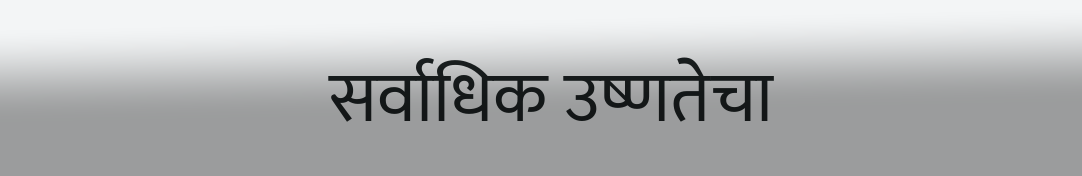सर्वाधिक उष्णतेचा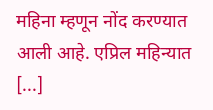महिना म्हणून नोंद करण्यात आली आहे. एप्रिल महिन्यात [...]